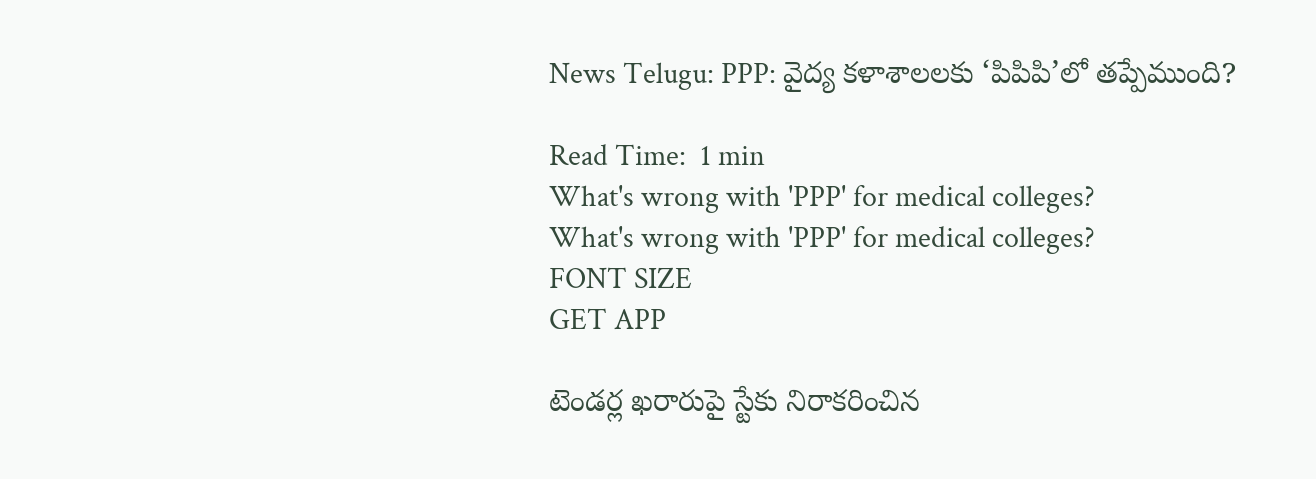News Telugu: PPP: వైద్య కళాశాలలకు ‘పిపిపి’లో తప్పేముంది?

Read Time:  1 min
What's wrong with 'PPP' for medical colleges?
What's wrong with 'PPP' for medical colleges?
FONT SIZE
GET APP

టెండర్ల ఖరారుపై స్టేకు నిరాకరించిన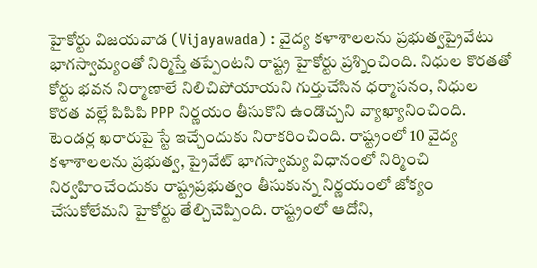హైకోర్టు విజయవాడ (Vijayawada) : వైద్య కళాశాలలను ప్రభుత్వప్రైవేటు భాగస్వామ్యంతో నిర్మిస్తే తప్పేంటని రాష్ట్ర హైకోర్టు ప్రశ్నించింది. నిధుల కొరతతో కోర్టు భవన నిర్మాణాలే నిలిచిపోయాయని గుర్తుచేసిన ధర్మాసనం, నిధుల కొరత వల్లే పిపిపి PPP నిర్ణయం తీసుకొని ఉండొచ్చని వ్యాఖ్యానించింది. టెండర్ల ఖరారుపై స్టే ఇచ్చేందుకు నిరాకరించింది. రాష్ట్రంలో 10 వైద్య కళాశాలలను ప్రభుత్వ, ప్రైవేట్ భాగస్వామ్య విధానంలో నిర్మించి నిర్వహించేందుకు రాష్ట్రప్రభుత్వం తీసుకున్న నిర్ణయంలో జోక్యం చేసుకోలేమని హైకోర్టు తేల్చిచెప్పింది. రాష్ట్రంలో ఆదోని,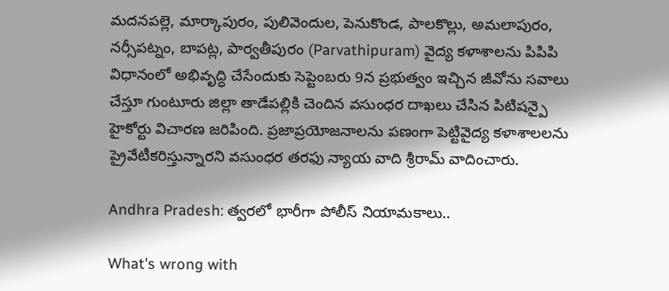మదనపల్లె, మార్కాపురం, పులివెందుల, పెనుకొండ, పాలకొల్లు, అమలాపురం, నర్సీపట్నం, బాపట్ల, పార్వతీపురం (Parvathipuram) వైద్య కళాశాలను పిపిపి విధానంలో అభివృద్ధి చేసేందుకు సెప్టెంబరు 9న ప్రభుత్వం ఇచ్చిన జీవోను సవాలు చేస్తూ గుంటూరు జిల్లా తాడేపల్లికి చెందిన వసుంధర దాఖలు చేసిన పిటిషన్పై హైకోర్టు విచారణ జరిపింది. ప్రజాప్రయోజనాలను పణంగా పెట్టివైద్య కళాశాలలను ప్రైవేటీకరిస్తున్నారని వసుంధర తరఫు న్యాయ వాది శ్రీరామ్ వాదించారు.

Andhra Pradesh: త్వరలో భారీగా పోలీస్ నియామకాలు..

What's wrong with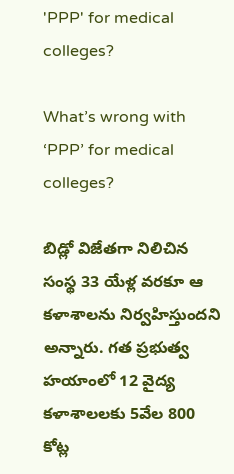'PPP' for medical colleges?

What’s wrong with ‘PPP’ for medical colleges?

బిడ్లో విజేతగా నిలిచిన సంస్థ 33 యేళ్ల వరకూ ఆ కళాశాలను నిర్వహిస్తుందని అన్నారు. గత ప్రభుత్వ హయాంలో 12 వైద్య కళాశాలలకు 5వేల 800 కోట్ల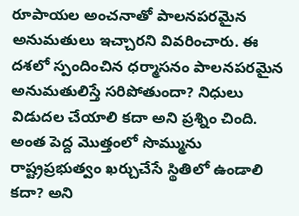రూపాయల అంచనాతో పాలనపరమైన అనుమతులు ఇచ్చారని వివరించారు. ఈ దశలో స్పందించిన ధర్మాసనం పాలనపరమైన అనుమతులిస్తే సరిపోతుందా? నిధులు విడుదల చేయాలి కదా అని ప్రశ్నిం చింది. అంత పెద్ద మొత్తంలో సొమ్మును రాష్ట్రప్రభుత్వం ఖర్చుచేసే స్థితిలో ఉండాలి కదా? అని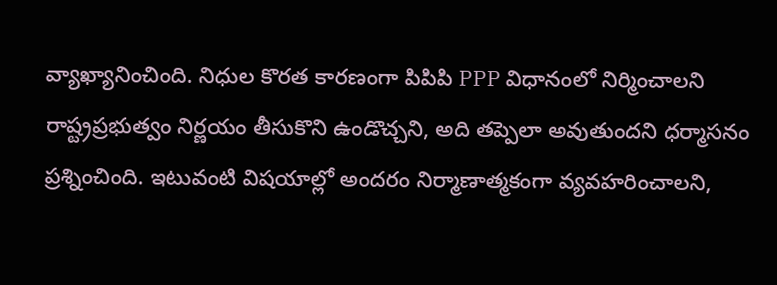వ్యాఖ్యానించింది. నిధుల కొరత కారణంగా పిపిపి PPP విధానంలో నిర్మించాలని రాష్ట్రప్రభుత్వం నిర్ణయం తీసుకొని ఉండొచ్చని, అది తప్పెలా అవుతుందని ధర్మాసనం ప్రశ్నించింది. ఇటువంటి విషయాల్లో అందరం నిర్మాణాత్మకంగా వ్యవహరించాలని,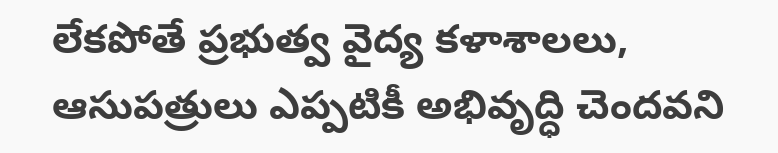లేకపోతే ప్రభుత్వ వైద్య కళాశాలలు, ఆసుపత్రులు ఎప్పటికీ అభివృద్ధి చెందవని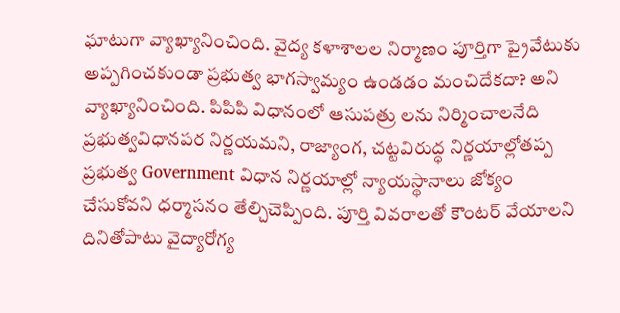ఘాటుగా వ్యాఖ్యానించింది. వైద్య కళాశాలల నిర్మాణం పూర్తిగా ప్రైవేటుకు అప్పగించకుండా ప్రభుత్వ భాగస్వామ్యం ఉండడం మంచిదేకదా? అని వ్యాఖ్యానించింది. పిపిపి విధానంలో ఆసుపత్రు లను నిర్మించాలనేది ప్రభుత్వవిధానపర నిర్ణయమని, రాజ్యాంగ, చట్టవిరుద్ధ నిర్ణయాల్లోతప్ప ప్రభుత్వ Government విధాన నిర్ణయాల్లో న్యాయస్థానాలు జోక్యం చేసుకోవని ధర్మాసనం తేల్చిచెప్పింది. పూర్తి వివరాలతో కౌంటర్ వేయాలని దినితోపాటు వైద్యారోగ్య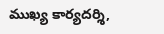ముఖ్య కార్యదర్శి,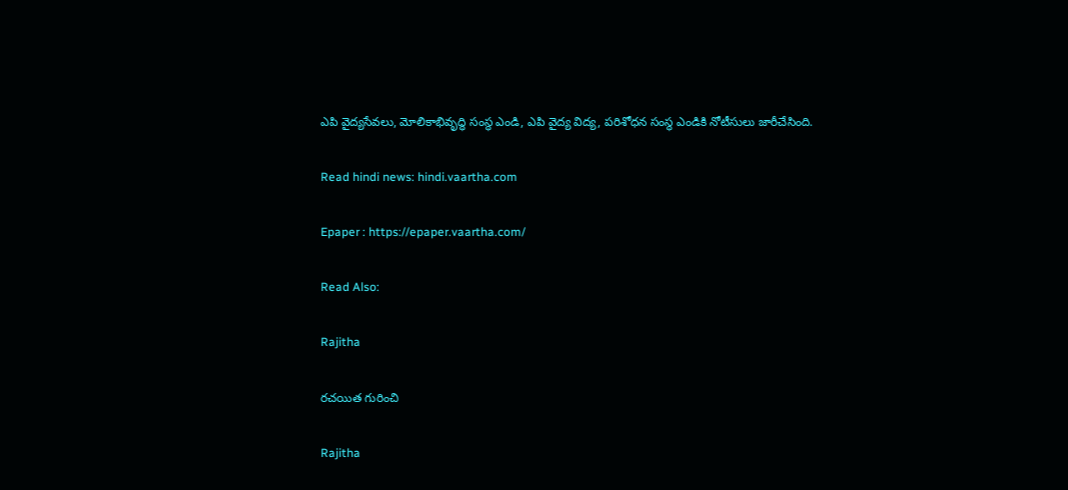ఎపి వైద్యసేవలు, మోలికాభివృద్ధి సంస్థ ఎండి, ఎపి వైద్య విద్య, పరిశోధన సంస్థ ఎండికి నోటీసులు జారీచేసింది.

Read hindi news: hindi.vaartha.com

Epaper : https://epaper.vaartha.com/

Read Also:

Rajitha

రచయిత గురించి

Rajitha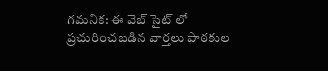గమనిక: ఈ వెబ్ సైట్ లో ప్రచురించబడిన వార్తలు పాఠకుల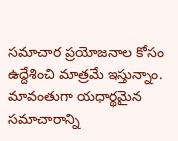సమాచార ప్రయోజనాల కోసం ఉద్దేశించి మాత్రమే ఇస్తున్నాం. మావంతుగా యధార్థమైన సమాచారాన్ని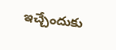ఇచ్చేందుకు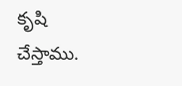కృషి చేస్తాము.